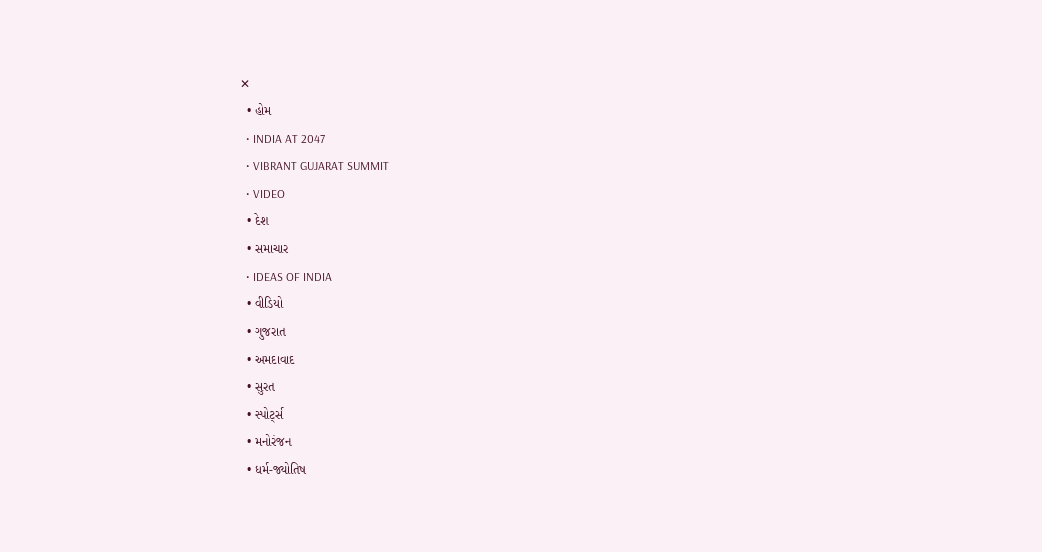✕
  • હોમ
  • INDIA AT 2047
  • VIBRANT GUJARAT SUMMIT
  • VIDEO
  • દેશ
  • સમાચાર
  • IDEAS OF INDIA
  • વીડિયો
  • ગુજરાત
  • અમદાવાદ
  • સુરત
  • સ્પોર્ટ્સ
  • મનોરંજન
  • ધર્મ-જ્યોતિષ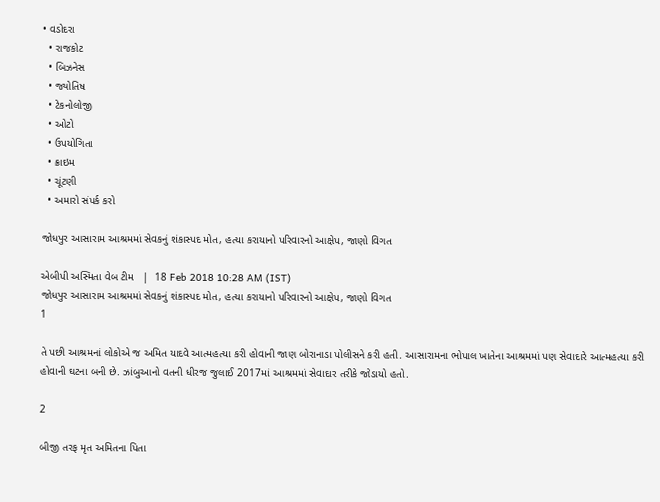• વડોદરા
  • રાજકોટ
  • બિઝનેસ
  • જ્યોતિષ
  • ટેકનોલોજી
  • ઓટો
  • ઉપયોગિતા
  • ક્રાઇમ
  • ચૂંટણી
  • અમારો સંપર્ક કરો

જોધપુર આસારામ આશ્રમમાં સેવકનું શંકાસ્પદ મોત, હત્યા કરાયાનો પરિવારનો આક્ષેપ, જાણો વિગત

એબીપી અસ્મિતા વેબ ટીમ   |  18 Feb 2018 10:28 AM (IST)
જોધપુર આસારામ આશ્રમમાં સેવકનું શંકાસ્પદ મોત, હત્યા કરાયાનો પરિવારનો આક્ષેપ, જાણો વિગત
1

તે પછી આશ્રમનાં લોકોએ જ અમિત યાદવે આત્મહત્યા કરી હોવાની જાણ બોરાનાડા પોલીસને કરી હતી. આસારામના ભોપાલ ખાતેના આશ્રમમાં પણ સેવાદારે આત્મહત્યા કરી હોવાની ઘટના બની છે. ઝાંબુઆનો વતની ધીરજ જુલાઈ 2017માં આશ્રમમાં સેવાદાર તરીકે જોડાયો હતો.

2

બીજી તરફ મૃત અમિતના પિતા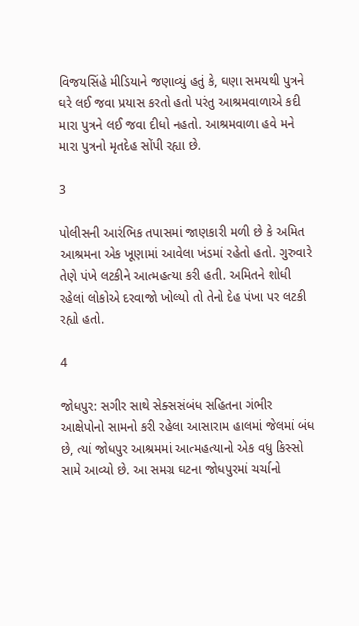વિજયસિંહે મીડિયાને જણાવ્યું હતું કે, ઘણા સમયથી પુત્રને ઘરે લઈ જવા પ્રયાસ કરતો હતો પરંતુ આશ્રમવાળાએ કદી મારા પુત્રને લઈ જવા દીધો નહતો. આશ્રમવાળા હવે મને મારા પુત્રનો મૃતદેહ સોંપી રહ્યા છે.

3

પોલીસની આરંભિક તપાસમાં જાણકારી મળી છે કે અમિત આશ્રમના એક ખૂણામાં આવેલા ખંડમાં રહેતો હતો. ગુરુવારે તેણે પંખે લટકીને આત્મહત્યા કરી હતી. અમિતને શોધી રહેલાં લોકોએ દરવાજો ખોલ્યો તો તેનો દેહ પંખા પર લટકી રહ્યો હતો.

4

જોધપુર: સગીર સાથે સેક્સસંબંધ સહિતના ગંભીર આક્ષેપોનો સામનો કરી રહેલા આસારામ હાલમાં જેલમાં બંધ છે, ત્યાં જોધપુર આશ્રમમાં આત્મહત્યાનો એક વધુ કિસ્સો સામે આવ્યો છે. આ સમગ્ર ઘટના જોધપુરમાં ચર્ચાનો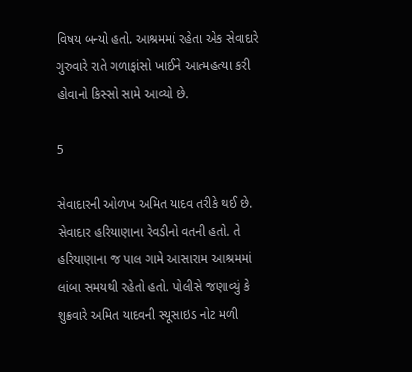વિષય બન્યો હતો. આશ્રમમાં રહેતા એક સેવાદારે ગુરુવારે રાતે ગળાફાંસો ખાઈને આત્મહત્યા કરી હોવાનો કિસ્સો સામે આવ્યો છે.

5

સેવાદારની ઓળખ અમિત યાદવ તરીકે થઈ છે. સેવાદાર હરિયાણાના રેવડીનો વતની હતો. તે હરિયાણાના જ પાલ ગામે આસારામ આશ્રમમાં લાંબા સમયથી રહેતો હતો. પોલીસે જણાવ્યું કે શુક્રવારે અમિત યાદવની સ્યૂસાઇડ નોટ મળી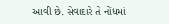આવી છે. સેવાદારે તે નોંધમાં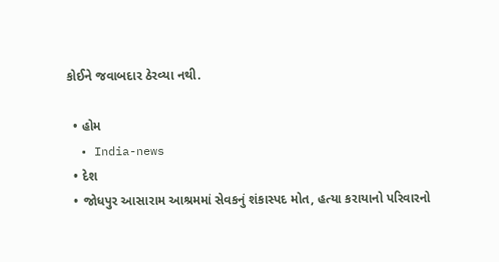કોઈને જવાબદાર ઠેરવ્યા નથી.

  • હોમ
  • India-news
  • દેશ
  • જોધપુર આસારામ આશ્રમમાં સેવકનું શંકાસ્પદ મોત, હત્યા કરાયાનો પરિવારનો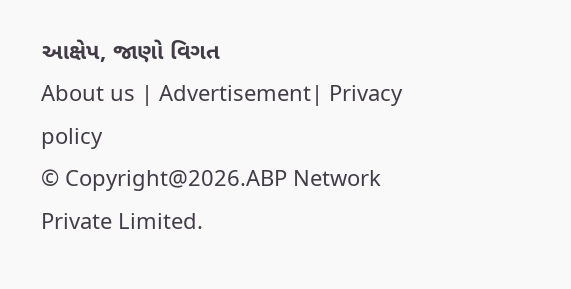આક્ષેપ, જાણો વિગત
About us | Advertisement| Privacy policy
© Copyright@2026.ABP Network Private Limited.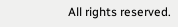All rights reserved.